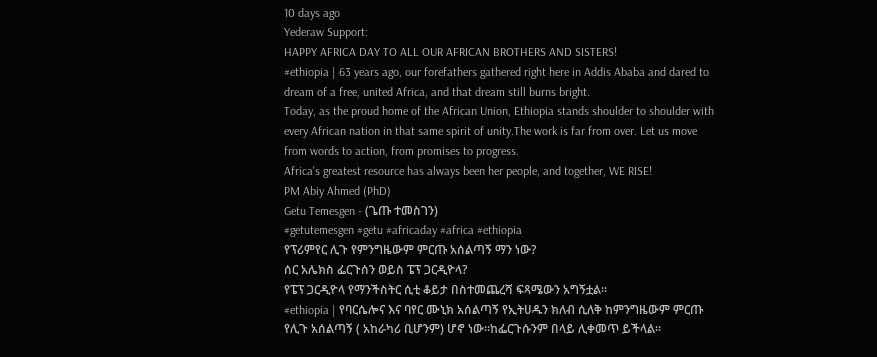10 days ago
Yederaw Support:
HAPPY AFRICA DAY TO ALL OUR AFRICAN BROTHERS AND SISTERS!
#ethiopia | 63 years ago, our forefathers gathered right here in Addis Ababa and dared to dream of a free, united Africa, and that dream still burns bright.
Today, as the proud home of the African Union, Ethiopia stands shoulder to shoulder with every African nation in that same spirit of unity.The work is far from over. Let us move from words to action, from promises to progress.
Africa's greatest resource has always been her people, and together, WE RISE!
PM Abiy Ahmed (PhD)
Getu Temesgen - (ጌጡ ተመስገን)
#getutemesgen #getu #africaday #africa #ethiopia
የፕሪምየር ሊጉ የምንግዜውም ምርጡ አሰልጣኝ ማን ነው?
ሰር አሌክስ ፌርጉሰን ወይስ ፔፕ ጋርዲዮላ?
የፔፕ ጋርዲዮላ የማንችስትር ሲቲ ቆይታ በስተመጨረሻ ፍጻሜውን አግኝቷል።
#ethiopia | የባርሴሎና እና ባየር ሙኒክ አሰልጣኝ የኢትሀዱን ክለብ ሲለቅ ከምንግዜውም ምርጡ የሊጉ አሰልጣኝ ( አከራካሪ ቢሆንም) ሆኖ ነው።ከፌርጉሱንም በላይ ሊቀመጥ ይችላል።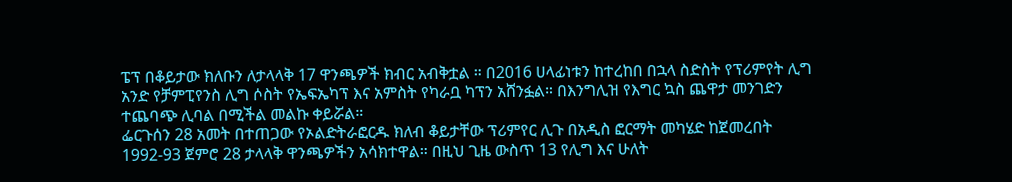ፔፕ በቆይታው ክለቡን ለታላላቅ 17 ዋንጫዎች ክብር አብቅቷል ። በ2016 ሀላፊነቱን ከተረከበ በኋላ ስድስት የፕሪምየት ሊግ አንድ የቻምፒየንስ ሊግ ሶስት የኤፍኤካፕ እና አምስት የካራቧ ካፕን አሸንፏል። በእንግሊዝ የእግር ኳስ ጨዋታ መንገድን ተጨባጭ ሊባል በሚችል መልኩ ቀይሯል።
ፌርጉሰን 28 አመት በተጠጋው የኦልድትራፎርዱ ክለብ ቆይታቸው ፕሪምየር ሊጉ በአዲስ ፎርማት መካሄድ ከጀመረበት 1992-93 ጀምሮ 28 ታላላቅ ዋንጫዎችን አሳክተዋል። በዚህ ጊዜ ውስጥ 13 የሊግ እና ሁለት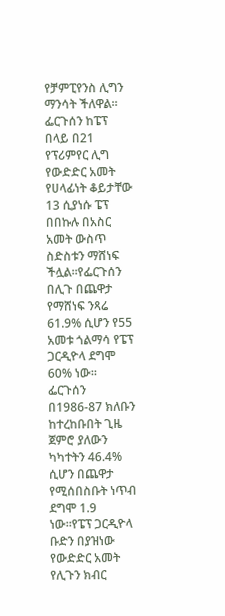የቻምፒየንስ ሊግን ማንሳት ችለዋል።
ፌርጉሰን ከፔፕ በላይ በ21 የፕሪምየር ሊግ የውድድር አመት የሀላፊነት ቆይታቸው 13 ሲያነሱ ፔፕ በበኩሉ በአስር አመት ውስጥ ስድስቱን ማሸነፍ ችሏል።የፌርጉሰን በሊጉ በጨዋታ የማሸነፍ ንጻሬ 61.9% ሲሆን የ55 አመቱ ጎልማሳ የፔፕ ጋርዲዮላ ደግሞ 60% ነው።
ፌርጉሰን በ1986-87 ክለቡን ከተረከቡበት ጊዜ ጀምሮ ያለውን ካካተትን 46.4% ሲሆን በጨዋታ የሚሰበስቡት ነጥብ ደግሞ 1.9 ነው።የፔፕ ጋርዲዮላ ቡድን በያዝነው የውድድር አመት የሊጉን ክብር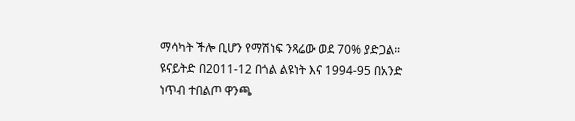ማሳካት ችሎ ቢሆን የማሽነፍ ንጻሬው ወደ 70% ያድጋል።
ዩናይትድ በ2011-12 በጎል ልዩነት እና 1994-95 በአንድ ነጥብ ተበልጦ ዋንጫ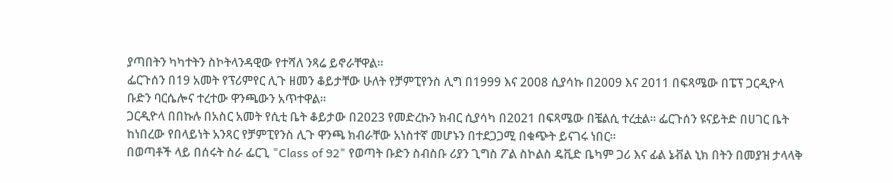ያጣበትን ካካተትን ስኮትላንዳዊው የተሻለ ንጻሬ ይኖራቸዋል።
ፌርጉሰን በ19 አመት የፕሪምየር ሊጉ ዘመን ቆይታቸው ሁለት የቻምፒየንስ ሊግ በ1999 እና 2008 ሲያሳኩ በ2009 እና 2011 በፍጻሜው በፔፕ ጋርዲዮላ ቡድን ባርሴሎና ተረተው ዋንጫውን አጥተዋል።
ጋርዲዮላ በበኩሉ በአስር አመት የሲቲ ቤት ቆይታው በ2023 የመድረኩን ክብር ሲያሳካ በ2021 በፍጻሜው በቼልሲ ተረቷል። ፌርጉሰን ዩናይትድ በሀገር ቤት ከነበረው የበላይነት አንጻር የቻምፒየንስ ሊጉ ዋንጫ ክብራቸው አነስተኛ መሆኑን በተደጋጋሚ በቁጭት ይናገሩ ነበር።
በወጣቶች ላይ በሰሩት ስራ ፌርጊ "Class of 92" የወጣት ቡድን ስብስቡ ሪያን ጊግስ ፖል ስኮልስ ዴቪድ ቤካም ጋሪ እና ፊል ኔቭል ኒክ በትን በመያዝ ታላላቅ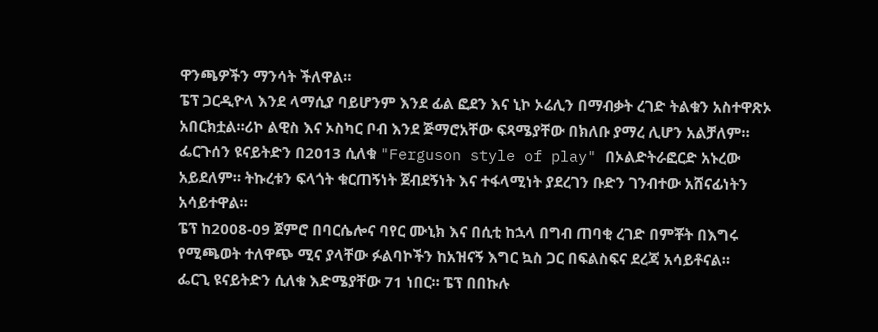ዋንጫዎችን ማንሳት ችለዋል።
ፔፕ ጋርዲዮላ እንደ ላማሲያ ባይሆንም እንደ ፊል ፎደን እና ኒኮ ኦሬሊን በማብቃት ረገድ ትልቁን አስተዋጽኦ አበርክቷል።ሪኮ ልዊስ እና ኦስካር ቦብ እንደ ጅማሮአቸው ፍጻሜያቸው በክለቡ ያማረ ሊሆን አልቻለም።
ፌርጉሰን ዩናይትድን በ2013 ሲለቁ "Ferguson style of play" በኦልድትራፎርድ አኑረው አይደለም። ትኩረቱን ፍላጎት ቁርጠኝነት ጀብደኝነት እና ተፋላሚነት ያደረገን ቡድን ገንብተው አሸናፊነትን አሳይተዋል።
ፔፕ ከ2008-09 ጀምሮ በባርሴሎና ባየር ሙኒክ እና በሲቲ ከኋላ በግብ ጠባቂ ረገድ በምቾት በእግሩ የሚጫወት ተለዋጭ ሚና ያላቸው ፉልባኮችን ከአዝናኝ እግር ኳስ ጋር በፍልስፍና ደረጃ አሳይቶናል።
ፌርጊ ዩናይትድን ሲለቁ እድሜያቸው 71 ነበር። ፔፕ በበኩሉ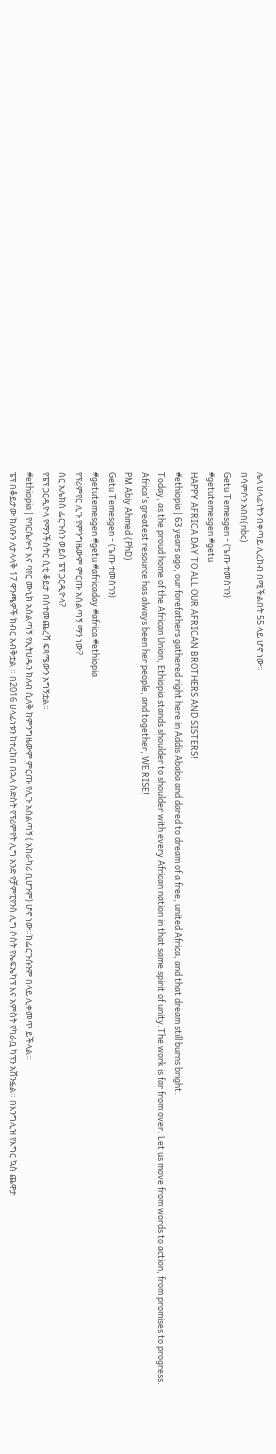ሌላ ሀላፊነትን በቀጣይ ሊረከብ በሚችልበት 55 ላይ ሆኖ ነው።
በሳምሶን አበበ(nbc)
Getu Temesgen - (ጌጡ ተመስገን)
#getutemesgen #getu
HAPPY AFRICA DAY TO ALL OUR AFRICAN BROTHERS AND SISTERS!
#ethiopia | 63 years ago, our forefathers gathered right here in Addis Ababa and dared to dream of a free, united Africa, and that dream still burns bright.
Today, as the proud home of the African Union, Ethiopia stands shoulder to shoulder with every African nation in that same spirit of unity.The work is far from over. Let us move from words to action, from promises to progress.
Africa's greatest resource has always been her people, and together, WE RISE!
PM Abiy Ahmed (PhD)
Getu Temesgen - (ጌጡ ተመስገን)
#getutemesgen #getu #africaday #africa #ethiopia
የፕሪምየር ሊጉ የምንግዜውም ምርጡ አሰልጣኝ ማን ነው?
ሰር አሌክስ ፌርጉሰን ወይስ ፔፕ ጋርዲዮላ?
የፔፕ ጋርዲዮላ የማንችስትር ሲቲ ቆይታ በስተመጨረሻ ፍጻሜውን አግኝቷል።
#ethiopia | የባርሴሎና እና ባየር ሙኒክ አሰልጣኝ የኢትሀዱን ክለብ ሲለቅ ከምንግዜውም ምርጡ የሊጉ አሰልጣኝ ( አከራካሪ ቢሆንም) ሆኖ ነው።ከፌርጉሱንም በላይ ሊቀመጥ ይችላል።
ፔፕ በቆይታው ክለቡን ለታላላቅ 17 ዋንጫዎች ክብር አብቅቷል ። በ2016 ሀላፊነቱን ከተረከበ በኋላ ስድስት የፕሪምየት ሊግ አንድ የቻምፒየንስ ሊግ ሶስት የኤፍኤካፕ እና አምስት የካራቧ ካፕን አሸንፏል። በእንግሊዝ የእግር ኳስ ጨዋታ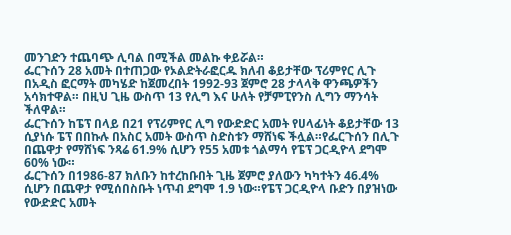መንገድን ተጨባጭ ሊባል በሚችል መልኩ ቀይሯል።
ፌርጉሰን 28 አመት በተጠጋው የኦልድትራፎርዱ ክለብ ቆይታቸው ፕሪምየር ሊጉ በአዲስ ፎርማት መካሄድ ከጀመረበት 1992-93 ጀምሮ 28 ታላላቅ ዋንጫዎችን አሳክተዋል። በዚህ ጊዜ ውስጥ 13 የሊግ እና ሁለት የቻምፒየንስ ሊግን ማንሳት ችለዋል።
ፌርጉሰን ከፔፕ በላይ በ21 የፕሪምየር ሊግ የውድድር አመት የሀላፊነት ቆይታቸው 13 ሲያነሱ ፔፕ በበኩሉ በአስር አመት ውስጥ ስድስቱን ማሸነፍ ችሏል።የፌርጉሰን በሊጉ በጨዋታ የማሸነፍ ንጻሬ 61.9% ሲሆን የ55 አመቱ ጎልማሳ የፔፕ ጋርዲዮላ ደግሞ 60% ነው።
ፌርጉሰን በ1986-87 ክለቡን ከተረከቡበት ጊዜ ጀምሮ ያለውን ካካተትን 46.4% ሲሆን በጨዋታ የሚሰበስቡት ነጥብ ደግሞ 1.9 ነው።የፔፕ ጋርዲዮላ ቡድን በያዝነው የውድድር አመት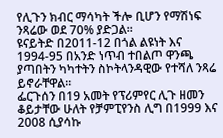የሊጉን ክብር ማሳካት ችሎ ቢሆን የማሽነፍ ንጻሬው ወደ 70% ያድጋል።
ዩናይትድ በ2011-12 በጎል ልዩነት እና 1994-95 በአንድ ነጥብ ተበልጦ ዋንጫ ያጣበትን ካካተትን ስኮትላንዳዊው የተሻለ ንጻሬ ይኖራቸዋል።
ፌርጉሰን በ19 አመት የፕሪምየር ሊጉ ዘመን ቆይታቸው ሁለት የቻምፒየንስ ሊግ በ1999 እና 2008 ሲያሳኩ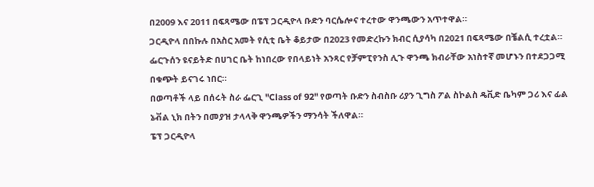በ2009 እና 2011 በፍጻሜው በፔፕ ጋርዲዮላ ቡድን ባርሴሎና ተረተው ዋንጫውን አጥተዋል።
ጋርዲዮላ በበኩሉ በአስር አመት የሲቲ ቤት ቆይታው በ2023 የመድረኩን ክብር ሲያሳካ በ2021 በፍጻሜው በቼልሲ ተረቷል። ፌርጉሰን ዩናይትድ በሀገር ቤት ከነበረው የበላይነት አንጻር የቻምፒየንስ ሊጉ ዋንጫ ክብራቸው አነስተኛ መሆኑን በተደጋጋሚ በቁጭት ይናገሩ ነበር።
በወጣቶች ላይ በሰሩት ስራ ፌርጊ "Class of 92" የወጣት ቡድን ስብስቡ ሪያን ጊግስ ፖል ስኮልስ ዴቪድ ቤካም ጋሪ እና ፊል ኔቭል ኒክ በትን በመያዝ ታላላቅ ዋንጫዎችን ማንሳት ችለዋል።
ፔፕ ጋርዲዮላ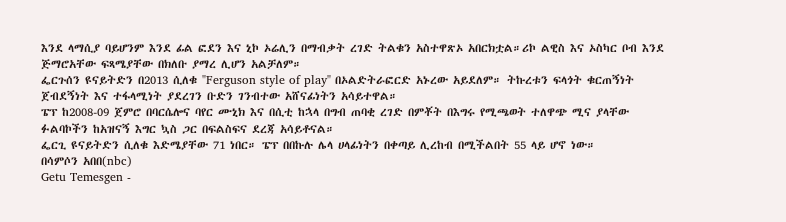እንደ ላማሲያ ባይሆንም እንደ ፊል ፎደን እና ኒኮ ኦሬሊን በማብቃት ረገድ ትልቁን አስተዋጽኦ አበርክቷል።ሪኮ ልዊስ እና ኦስካር ቦብ እንደ ጅማሮአቸው ፍጻሜያቸው በክለቡ ያማረ ሊሆን አልቻለም።
ፌርጉሰን ዩናይትድን በ2013 ሲለቁ "Ferguson style of play" በኦልድትራፎርድ አኑረው አይደለም። ትኩረቱን ፍላጎት ቁርጠኝነት ጀብደኝነት እና ተፋላሚነት ያደረገን ቡድን ገንብተው አሸናፊነትን አሳይተዋል።
ፔፕ ከ2008-09 ጀምሮ በባርሴሎና ባየር ሙኒክ እና በሲቲ ከኋላ በግብ ጠባቂ ረገድ በምቾት በእግሩ የሚጫወት ተለዋጭ ሚና ያላቸው ፉልባኮችን ከአዝናኝ እግር ኳስ ጋር በፍልስፍና ደረጃ አሳይቶናል።
ፌርጊ ዩናይትድን ሲለቁ እድሜያቸው 71 ነበር። ፔፕ በበኩሉ ሌላ ሀላፊነትን በቀጣይ ሊረከብ በሚችልበት 55 ላይ ሆኖ ነው።
በሳምሶን አበበ(nbc)
Getu Temesgen -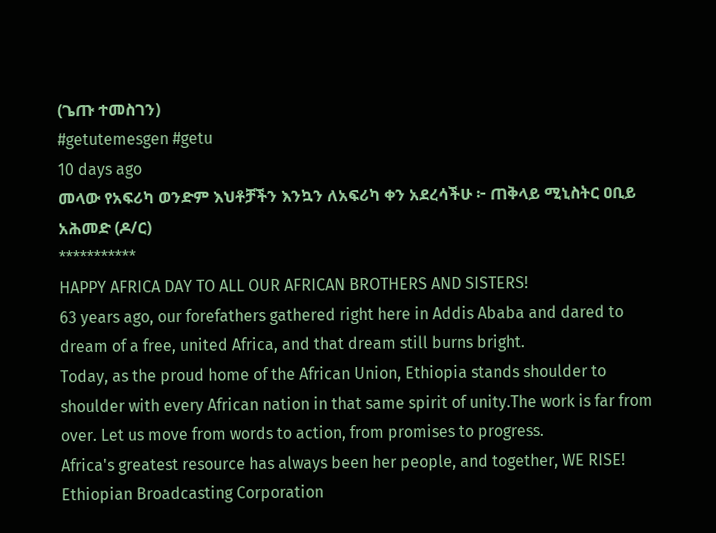(ጌጡ ተመስገን)
#getutemesgen #getu
10 days ago
መላው የአፍሪካ ወንድም እህቶቻችን እንኳን ለአፍሪካ ቀን አደረሳችሁ ፦ ጠቅላይ ሚኒስትር ዐቢይ አሕመድ (ዶ/ር)
***********
HAPPY AFRICA DAY TO ALL OUR AFRICAN BROTHERS AND SISTERS!
63 years ago, our forefathers gathered right here in Addis Ababa and dared to dream of a free, united Africa, and that dream still burns bright.
Today, as the proud home of the African Union, Ethiopia stands shoulder to shoulder with every African nation in that same spirit of unity.The work is far from over. Let us move from words to action, from promises to progress.
Africa's greatest resource has always been her people, and together, WE RISE!
Ethiopian Broadcasting Corporation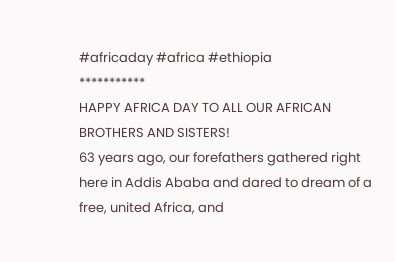#africaday #africa #ethiopia
***********
HAPPY AFRICA DAY TO ALL OUR AFRICAN BROTHERS AND SISTERS!
63 years ago, our forefathers gathered right here in Addis Ababa and dared to dream of a free, united Africa, and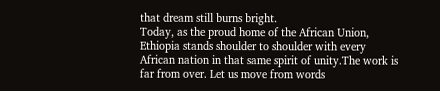that dream still burns bright.
Today, as the proud home of the African Union, Ethiopia stands shoulder to shoulder with every African nation in that same spirit of unity.The work is far from over. Let us move from words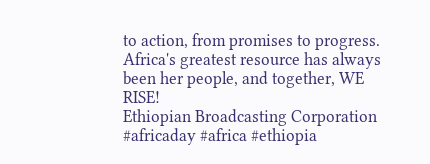to action, from promises to progress.
Africa's greatest resource has always been her people, and together, WE RISE!
Ethiopian Broadcasting Corporation #africaday #africa #ethiopia